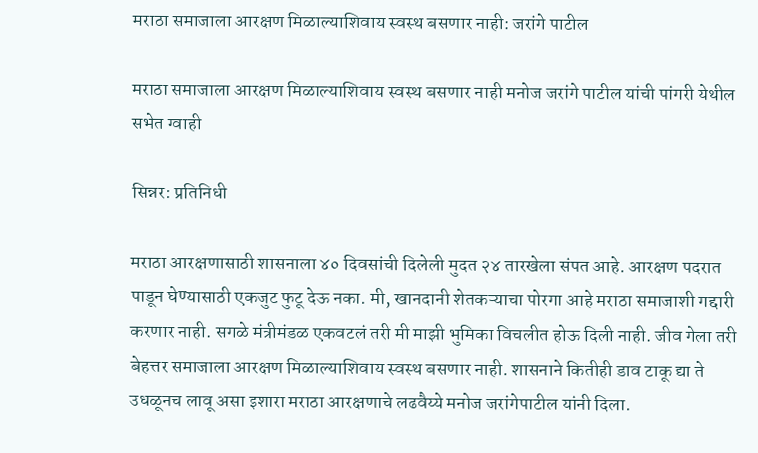मराठा समाजाला आरक्षण मिळाल्याशिवाय स्वस्थ बसणार नाही: जरांगे पाटील

मराठा समाजाला आरक्षण मिळाल्याशिवाय स्वस्थ बसणार नाही मनोज जरांगे पाटील यांची पांगरी येथील सभेत ग्वाही

सिन्नर: प्रतिनिधी

मराठा आरक्षणासाठी शासनाला ४० दिवसांची दिलेली मुदत २४ तारखेला संपत आहे. आरक्षण पदरात पाडून घेण्यासाठी एकजुट फुटू देऊ नका. मी, खानदानी शेतकऱ्याचा पोरगा आहे मराठा समाजाशी गद्दारी करणार नाही. सगळे मंत्रीमंडळ एकवटलं तरी मी माझी भुमिका विचलीत होऊ दिली नाही. जीव गेला तरी बेहत्तर समाजाला आरक्षण मिळाल्याशिवाय स्वस्थ बसणार नाही. शासनाने कितीही डाव टाकू द्या ते उधळूनच लावू असा इशारा मराठा आरक्षणाचे लढवैय्ये मनोज जरांगेपाटील यांनी दिला.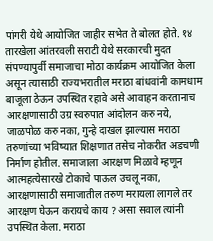पांगरी येथे आयोजित जाहीर सभेत ते बोलत होते. १४ तारखेला आंतरवली सराटी येथे सरकारची मुदत संपण्यापुर्वी समाजाचा मोठा कार्यक्रम आयोजित केला असून त्यासाठी राज्यभरातील मराठा बांधवांनी कामधाम बाजूला ठेऊन उपस्थित रहावे असे आवाहन करतानाच आरक्षणासाठी उग्र स्वरुपात आंदोलन करु नये, जाळपोळ करु नका, गुन्हे दाखल झाल्यास मराठा तरुणांच्या भविष्यात शिक्षणात तसेच नोकरीत अडचणी निर्माण होतील. समाजाला आरक्षण मिळावे म्हणून आत्महत्येसारखे टोकाचे पाऊल उचलू नका, आरक्षणासाठी समाजातील तरुण मरायला लागले तर आरक्षण घेऊन करायचे काय ? असा सवाल त्यांनी उपस्थित केला. मराठा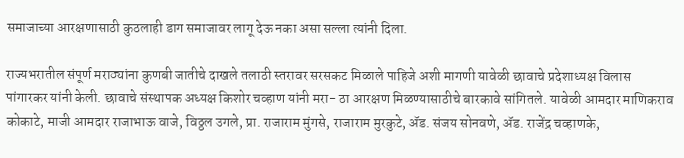समाजाच्या आरक्षणासाठी कुठलाही डाग समाजावर लागू देऊ नका असा सल्ला त्यांनी दिला.

राज्यभरातील संपूर्ण मराठ्यांना कुणबी जातीचे दाखले तलाठी स्तरावर सरसकट मिळाले पाहिजे अशी मागणी यावेळी छावाचे प्रदेशाध्यक्ष विलास पांगारकर यांनी केली. छावाचे संस्थापक अध्यक्ष किशोर चव्हाण यांनी मरा- ठा आरक्षण मिळण्यासाठीचे बारकावे सांगितले. यावेळी आमदार माणिकराव कोकाटे, माजी आमदार राजाभाऊ वाजे, विठ्ठल उगले, प्रा. राजाराम मुंगसे, राजाराम मुरकुटे, ॲड. संजय सोनवणे, ॲड. राजेंद्र चव्हाणके,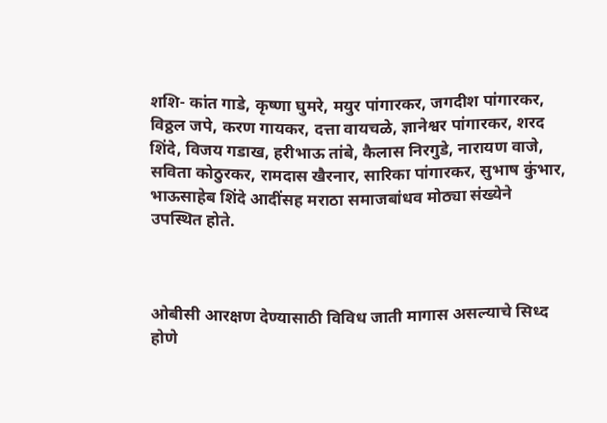शशि- कांत गाडे, कृष्णा घुमरे, मयुर पांगारकर, जगदीश पांगारकर, विठ्ठल जपे, करण गायकर, दत्ता वायचळे, ज्ञानेश्वर पांगारकर, शरद शिंदे, विजय गडाख, हरीभाऊ तांबे, कैलास निरगुडे, नारायण वाजे, सविता कोठुरकर, रामदास खैरनार, सारिका पांगारकर, सुभाष कुंभार, भाऊसाहेब शिंदे आदींसह मराठा समाजबांधव मोठ्या संख्येने उपस्थित होते.



ओबीसी आरक्षण देण्यासाठी विविध जाती मागास असल्याचे सिध्द होणे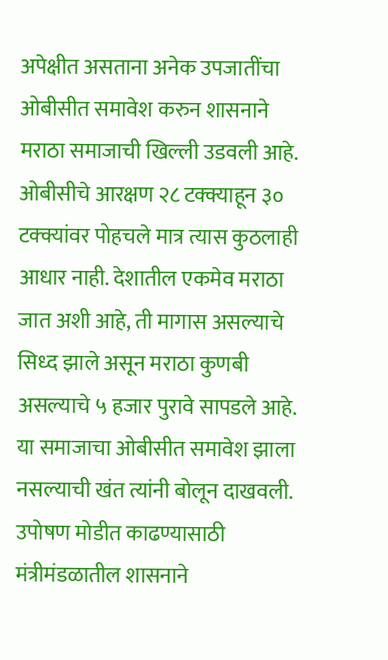अपेक्षीत असताना अनेक उपजातींचा ओबीसीत समावेश करुन शासनाने मराठा समाजाची खिल्ली उडवली आहे. ओबीसीचे आरक्षण २८ टक्क्याहून ३० टक्क्यांवर पोहचले मात्र त्यास कुठलाही आधार नाही. देशातील एकमेव मराठा जात अशी आहे, ती मागास असल्याचे सिध्द झाले असून मराठा कुणबी असल्याचे ५ हजार पुरावे सापडले आहे. या समाजाचा ओबीसीत समावेश झाला नसल्याची खंत त्यांनी बोलून दाखवली. उपोषण मोडीत काढण्यासाठी मंत्रीमंडळातील शासनाने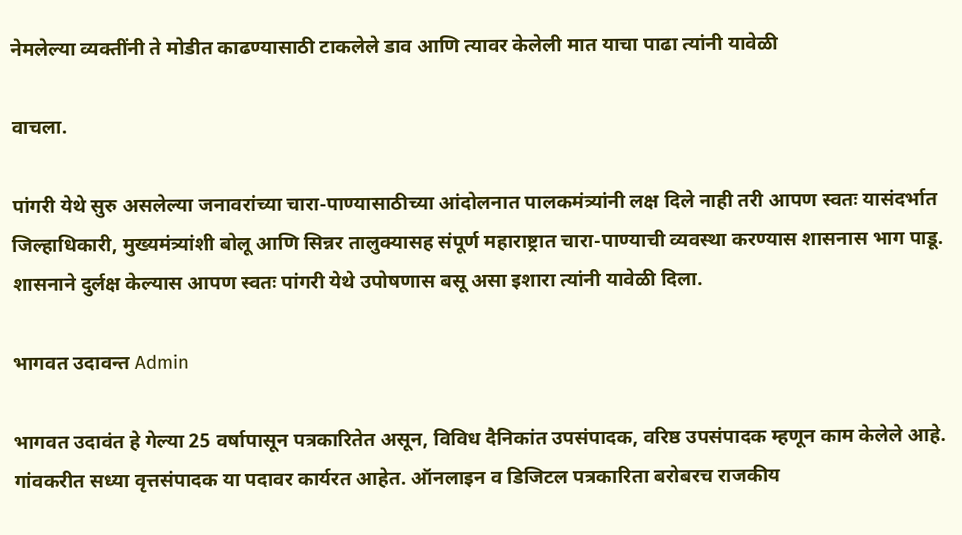नेमलेल्या व्यक्तींनी ते मोडीत काढण्यासाठी टाकलेले डाव आणि त्यावर केलेली मात याचा पाढा त्यांनी यावेळी

वाचला.

पांगरी येथे सुरु असलेल्या जनावरांच्या चारा-पाण्यासाठीच्या आंदोलनात पालकमंत्र्यांनी लक्ष दिले नाही तरी आपण स्वतः यासंदर्भात जिल्हाधिकारी, मुख्यमंत्र्यांशी बोलू आणि सिन्नर तालुक्यासह संपूर्ण महाराष्ट्रात चारा-पाण्याची व्यवस्था करण्यास शासनास भाग पाडू. शासनाने दुर्लक्ष केल्यास आपण स्वतः पांगरी येथे उपोषणास बसू असा इशारा त्यांनी यावेळी दिला.

भागवत उदावन्त Admin

भागवत उदावंत हे गेल्या 25 वर्षापासून पत्रकारितेत असून, विविध दैनिकांत उपसंपादक, वरिष्ठ उपसंपादक म्हणून काम केलेले आहे. गांवकरीत सध्या वृत्तसंपादक या पदावर कार्यरत आहेत. ऑनलाइन व डिजिटल पत्रकारिता बरोबरच राजकीय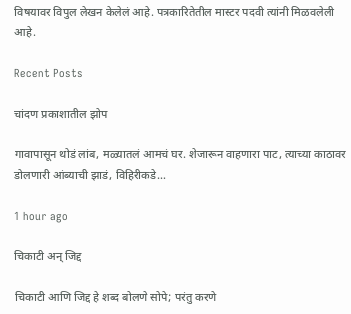विषयावर विपुल लेखन केलेलं आहे. पत्रकारितेतील मास्टर पदवी त्यांनी मिळवलेली आहे.

Recent Posts

चांदण प्रकाशातील झोप

गावापासून थोडं लांब, मळ्यातलं आमचं घर. शेजारून वाहणारा पाट, त्याच्या काठावर डोलणारी आंब्याची झाडं, विहिरीकडे…

1 hour ago

चिकाटी अन् जिद्द

चिकाटी आणि जिद्द हे शब्द बोलणे सोपे; परंतु करणे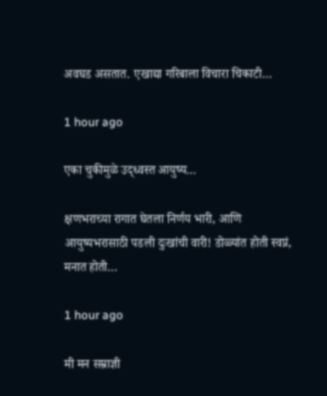अवघड असतात. एखाद्या गरिबाला विचारा चिकाटी…

1 hour ago

एका चुकीमुळे उद्ध्वस्त आयुष्य…

क्षणभराच्या रागात घेतला निर्णय भारी, आणि आयुष्यभरासाठी पडली दुःखांची वारी! डोळ्यांत होती स्वप्नं, मनात होती…

1 hour ago

मी मन सम्राज्ञी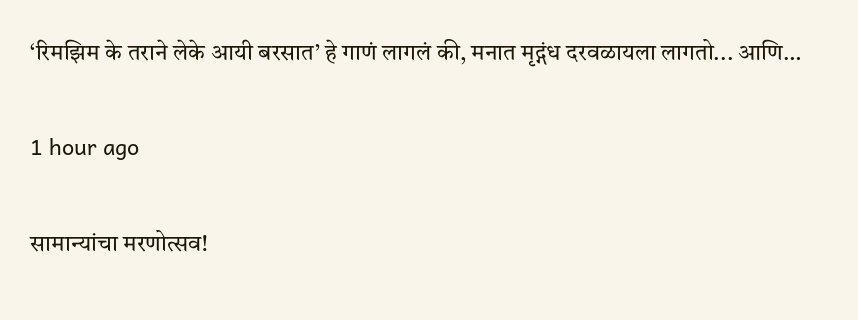‘रिमझिम के तराने लेके आयी बरसात’ हे गाणं लागलं की, मनात मृद्गंध दरवळायला लागतो... आणि…

1 hour ago

सामान्यांचा मरणोत्सव!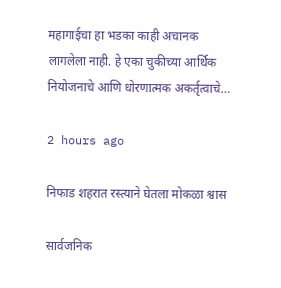महागाईचा हा भडका काही अचानक लागलेला नाही. हे एका चुकीच्या आर्थिक नियोजनाचे आणि धोरणात्मक अकर्तृत्वाचे…

2 hours ago

निफाड शहरात रस्त्याने घेतला मोकळा श्वास

सार्वजनिक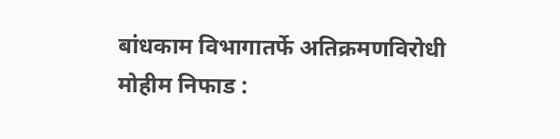बांधकाम विभागातर्फे अतिक्रमणविरोधी मोहीम निफाड :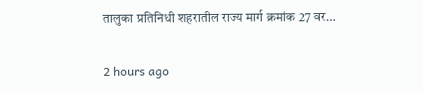तालुका प्रतिनिधी शहरातील राज्य मार्ग क्रमांक 27 वर…

2 hours ago